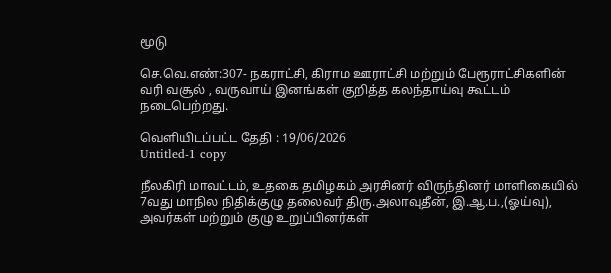மூடு

செ.வெ.எண்:307- நகராட்சி, கிராம ஊராட்சி மற்றும் பேரூராட்சிகளின் வரி வசூல் , வருவாய் இனங்கள் குறித்த கலந்தாய்வு கூட்டம் நடைபெற்றது.

வெளியிடப்பட்ட தேதி : 19/06/2026
Untitled-1 copy

நீலகிரி மாவட்டம், உதகை தமிழகம் அரசினர் விருந்தினர் மாளிகையில் 7வது மாநில நிதிக்குழு தலைவர் திரு.அலாவுதீன், இ.ஆ.ப.,(ஓய்வு), அவர்கள் மற்றும் குழு உறுப்பினர்கள்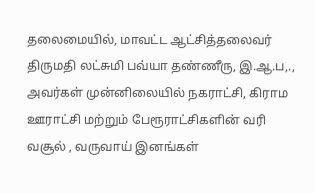தலைமையில், மாவட்ட ஆட்சித்தலைவர் திருமதி லட்சுமி பவ்யா தண்ணீரு, இ.ஆ.ப,., அவர்கள் முன்னிலையில் நகராட்சி, கிராம ஊராட்சி மற்றும் பேரூராட்சிகளின் வரி வசூல் , வருவாய் இனங்கள்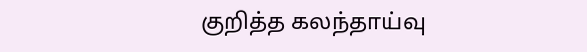குறித்த கலந்தாய்வு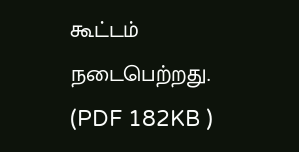கூட்டம் நடைபெற்றது. (PDF 182KB )